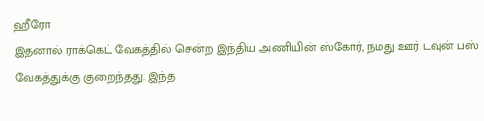ஹீரோ
இதனால் ராக்கெட் வேகத்தில் சென்ற இந்திய அணியின் ஸ்கோர், நமது ஊர் டவுன் பஸ் வேகத்துக்கு குறைந்தது. இந்த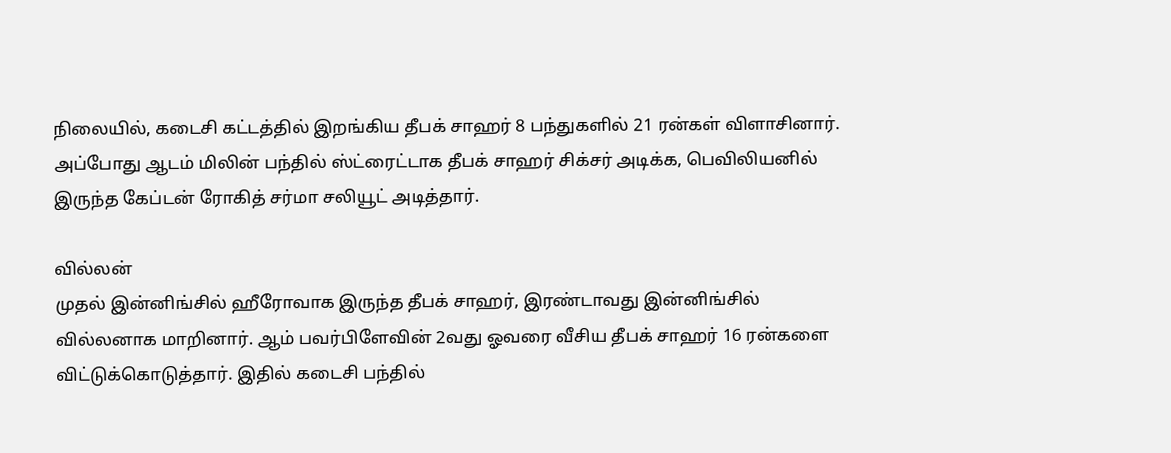நிலையில், கடைசி கட்டத்தில் இறங்கிய தீபக் சாஹர் 8 பந்துகளில் 21 ரன்கள் விளாசினார். அப்போது ஆடம் மிலின் பந்தில் ஸ்ட்ரைட்டாக தீபக் சாஹர் சிக்சர் அடிக்க, பெவிலியனில் இருந்த கேப்டன் ரோகித் சர்மா சலியூட் அடித்தார்.

வில்லன்
முதல் இன்னிங்சில் ஹீரோவாக இருந்த தீபக் சாஹர், இரண்டாவது இன்னிங்சில் வில்லனாக மாறினார். ஆம் பவர்பிளேவின் 2வது ஓவரை வீசிய தீபக் சாஹர் 16 ரன்களை விட்டுக்கொடுத்தார். இதில் கடைசி பந்தில்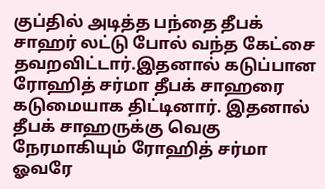குப்தில் அடித்த பந்தை தீபக் சாஹர் லட்டு போல் வந்த கேட்சை தவறவிட்டார்.இதனால் கடுப்பான ரோஹித் சர்மா தீபக் சாஹரை கடுமையாக திட்டினார். இதனால் தீபக் சாஹருக்கு வெகு நேரமாகியும் ரோஹித் சர்மா ஓவரே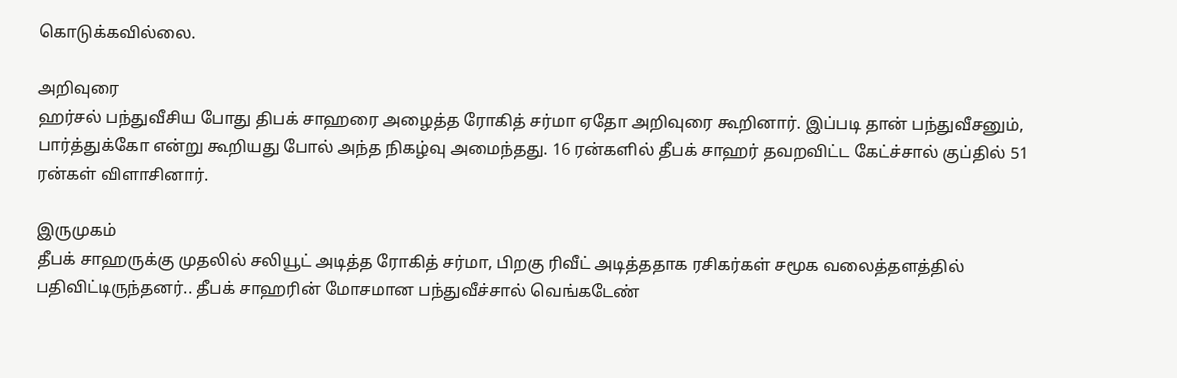கொடுக்கவில்லை.

அறிவுரை
ஹர்சல் பந்துவீசிய போது திபக் சாஹரை அழைத்த ரோகித் சர்மா ஏதோ அறிவுரை கூறினார். இப்படி தான் பந்துவீசனும், பார்த்துக்கோ என்று கூறியது போல் அந்த நிகழ்வு அமைந்தது. 16 ரன்களில் தீபக் சாஹர் தவறவிட்ட கேட்ச்சால் குப்தில் 51 ரன்கள் விளாசினார்.

இருமுகம்
தீபக் சாஹருக்கு முதலில் சலியூட் அடித்த ரோகித் சர்மா, பிறகு ரிவீட் அடித்ததாக ரசிகர்கள் சமூக வலைத்தளத்தில் பதிவிட்டிருந்தனர்.. தீபக் சாஹரின் மோசமான பந்துவீச்சால் வெங்கடேண்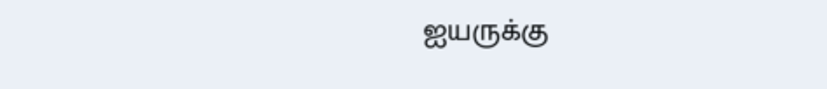ஐயருக்கு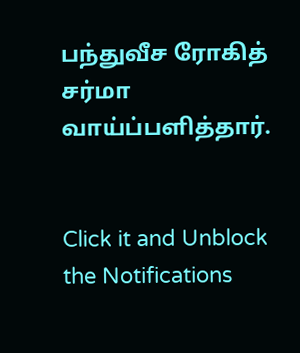பந்துவீச ரோகித் சர்மா வாய்ப்பளித்தார்.


Click it and Unblock the Notifications